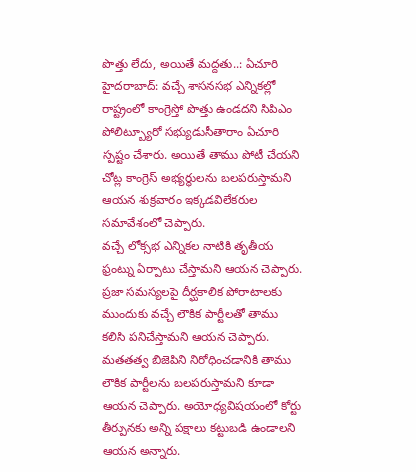పొత్తు లేదు, అయితే మద్దతు..: ఏచూరి
హైదరాబాద్: వచ్చే శాసనసభ ఎన్నికల్లో రాష్ట్రంలో కాంగ్రెస్తో పొత్తు ఉండదని సిపిఎం పోలిట్బ్యూరో సభ్యుడుసీతారాం ఏచూరి స్పష్టం చేశారు. అయితే తాము పోటీ చేయని చోట్ల కాంగ్రెస్ అభ్యర్థులను బలపరుస్తామని ఆయన శుక్రవారం ఇక్కడవిలేకరుల సమావేశంలో చెప్పారు.
వచ్చే లోక్సభ ఎన్నికల నాటికి తృతీయ ఫ్రంట్ను ఏర్పాటు చేస్తామని ఆయన చెప్పారు. ప్రజా సమస్యలపై దీర్ఘకాలిక పోరాటాలకు ముందుకు వచ్చే లౌకిక పార్టీలతో తాము కలిసి పనిచేస్తామని ఆయన చెప్పారు. మతతత్వ బిజెపిని నిరోధించడానికి తాము లౌకిక పార్టీలను బలపరుస్తామని కూడా ఆయన చెప్పారు. అయోధ్యవిషయంలో కోర్టు తీర్పునకు అన్ని పక్షాలు కట్టుబడి ఉండాలని ఆయన అన్నారు.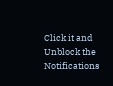Click it and Unblock the Notifications